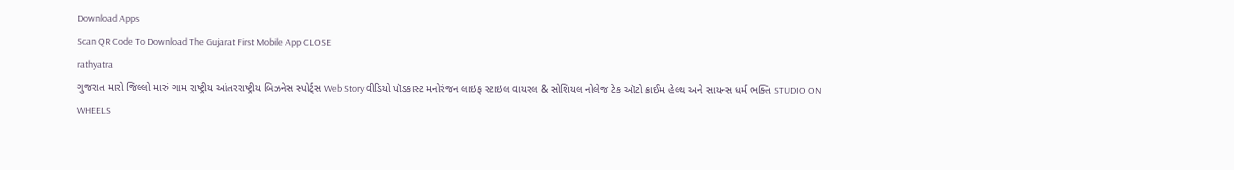Download Apps
Scan QR Code To Download The Gujarat First Mobile App CLOSE
rathyatra
ગુજરાત મારો જિલ્લો મારું ગામ રાષ્ટ્રીય આંતરરાષ્ટ્રીય બિઝનેસ સ્પોર્ટ્સ Web Story વીડિયો પૉડકાસ્ટ મનોરંજન લાઇફ સ્ટાઇલ વાયરલ & સોશિયલ નોલેજ ટેક ઑટો ક્રાઈમ હેલ્થ અને સાયન્સ ધર્મ ભક્તિ STUDIO ON WHEELS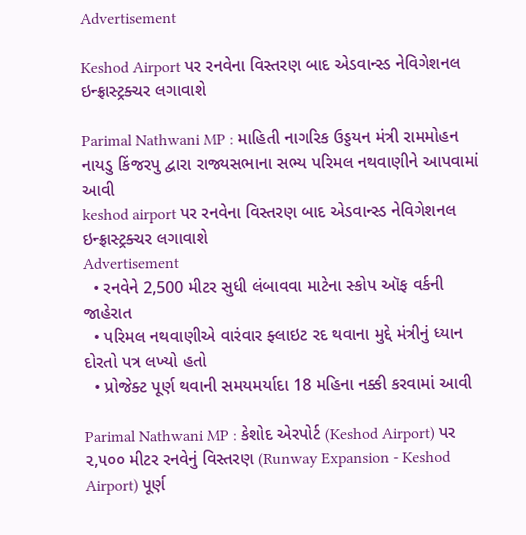Advertisement

Keshod Airport પર રનવેના વિસ્તરણ બાદ એડવાન્સ્ડ નેવિગેશનલ ઇન્ફ્રાસ્ટ્રક્ચર લગાવાશે

Parimal Nathwani MP : માહિતી નાગરિક ઉડ્ડયન મંત્રી રામમોહન નાયડુ કિંજરપુ દ્વારા રાજ્યસભાના સભ્ય પરિમલ નથવાણીને આપવામાં આવી
keshod airport પર રનવેના વિસ્તરણ બાદ એડવાન્સ્ડ નેવિગેશનલ ઇન્ફ્રાસ્ટ્રક્ચર લગાવાશે
Advertisement
  • રનવેને 2,500 મીટર સુધી લંબાવવા માટેના સ્કોપ ઑફ વર્કની જાહેરાત
  • પરિમલ નથવાણીએ વારંવાર ફ્લાઇટ રદ થવાના મુદ્દે મંત્રીનું ધ્યાન દોરતો પત્ર લખ્યો હતો
  • પ્રોજેક્ટ પૂર્ણ થવાની સમયમર્યાદા 18 મહિના નક્કી કરવામાં આવી

Parimal Nathwani MP : કેશોદ એરપોર્ટ (Keshod Airport) પર ૨,૫૦૦ મીટર રનવેનું વિસ્તરણ (Runway Expansion - Keshod Airport) પૂર્ણ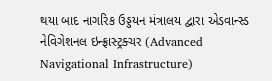થયા બાદ નાગરિક ઉડ્ડયન મંત્રાલય દ્વારા એડવાન્સ્ડ નેવિગેશનલ ઇન્ફ્રાસ્ટ્રક્ચર (Advanced Navigational Infrastructure)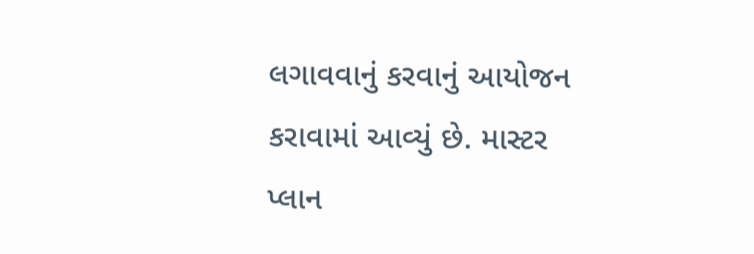લગાવવાનું કરવાનું આયોજન કરાવામાં આવ્યું છે. માસ્ટર પ્લાન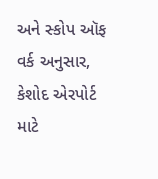અને સ્કોપ ઑફ વર્ક અનુસાર, કેશોદ એરપોર્ટ માટે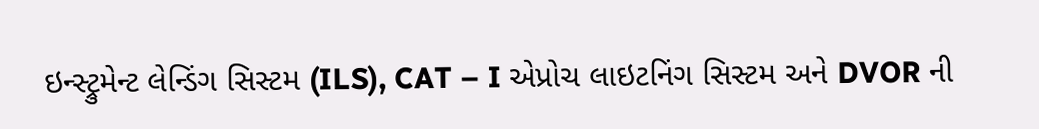ઇન્સ્ટ્રુમેન્ટ લેન્ડિંગ સિસ્ટમ (ILS), CAT – I એપ્રોચ લાઇટનિંગ સિસ્ટમ અને DVOR ની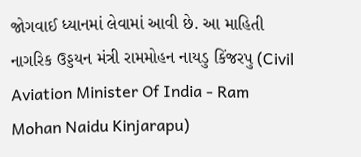જોગવાઈ ધ્યાનમાં લેવામાં આવી છે. આ માહિતી નાગરિક ઉડ્ડયન મંત્રી રામમોહન નાયડુ કિંજરપુ (Civil Aviation Minister Of India - Ram Mohan Naidu Kinjarapu)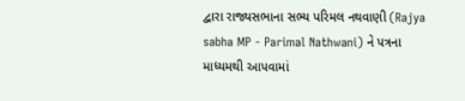દ્વારા રાજ્યસભાના સભ્ય પરિમલ નથવાણી (Rajya sabha MP - Parimal Nathwani) ને પત્રના માધ્યમથી આપવામાં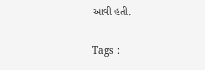આવી હતી.

Tags :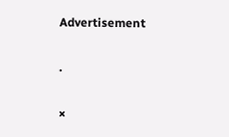Advertisement

.

×